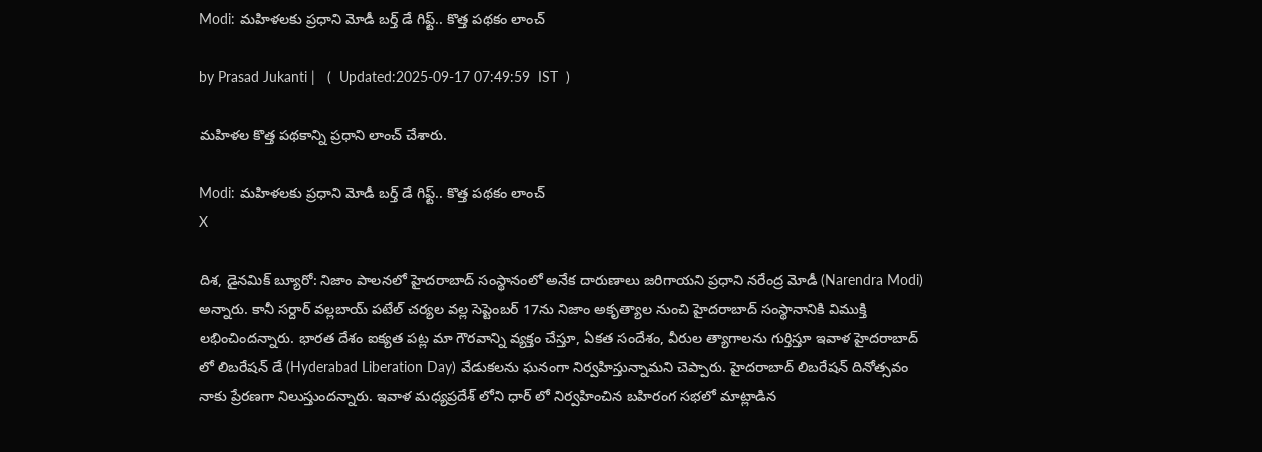Modi: మహిళలకు ప్రధాని మోడీ బర్త్ డే గిఫ్ట్.. కొత్త పథకం లాంచ్

by Prasad Jukanti |   (  Updated:2025-09-17 07:49:59  IST  )

మహిళల కొత్త పథకాన్ని ప్రధాని లాంచ్ చేశారు.

Modi: మహిళలకు ప్రధాని మోడీ బర్త్ డే గిఫ్ట్.. కొత్త పథకం లాంచ్
X

దిశ, డైనమిక్ బ్యూరో: నిజాం పాలనలో హైదరాబాద్ సంస్థానంలో అనేక దారుణాలు జరిగాయని ప్రధాని నరేంద్ర మోడీ (Narendra Modi) అన్నారు. కానీ సర్దార్ వల్లబాయ్ పటేల్ చర్యల వల్ల సెప్టెంబర్ 17ను నిజాం అకృత్యాల నుంచి హైదరాబాద్ సంస్థానానికి విముక్తి లభించిందన్నారు. భారత దేశం ఐక్యత పట్ల మా గౌరవాన్ని వ్యక్తం చేస్తూ, ఏకత సందేశం, వీరుల త్యాగాలను గుర్తిస్తూ ఇవాళ హైదరాబాద్ లో లిబరేషన్ డే (Hyderabad Liberation Day) వేడుకలను ఘనంగా నిర్వహిస్తున్నామని చెప్పారు. హైదరాబాద్ లిబరేషన్ దినోత్సవం నాకు ప్రేరణగా నిలుస్తుందన్నారు. ఇవాళ మధ్యప్రదేశ్ లోని ధార్ లో నిర్వహించిన బహిరంగ సభలో మాట్లాడిన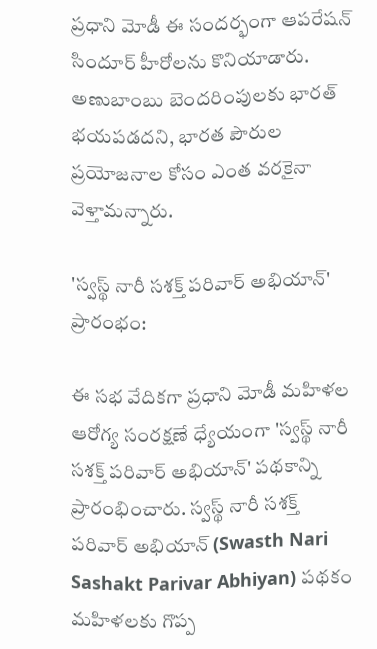ప్రధాని మోడీ ఈ సందర్భంగా ఆపరేషన్ సిందూర్ హీరోలను కొనియాడారు. అణుబాంబు బెందరింపులకు భారత్ భయపడదని, భారత పౌరుల ప్రయోజనాల కోసం ఎంత వరకైనా వెళ్తామన్నారు.

'స్వస్థ్ నారీ సశక్త్ పరివార్ అభియాన్' ప్రారంభం:

ఈ సభ వేదికగా ప్రధాని మోడీ మహిళల ఆరోగ్య సంరక్షణే ధ్యేయంగా 'స్వస్థ్ నారీ సశక్త్ పరివార్ అభియాన్‍' పథకాన్ని ప్రారంభించారు. స్వస్థ్ నారీ సశక్త్ పరివార్ అభియాన్ (Swasth Nari Sashakt Parivar Abhiyan) పథకం మహిళలకు గొప్ప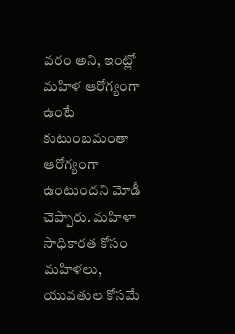వరం అని, ఇంట్లో మహిళ ఆరోగ్యంగా ఉంటే కుటుంబమంతా ఆరోగ్యంగా ఉంటుందని మోడీ చెప్పారు. మహిళా సాధికారత కోసం మహిళలు, యువతుల కోసమే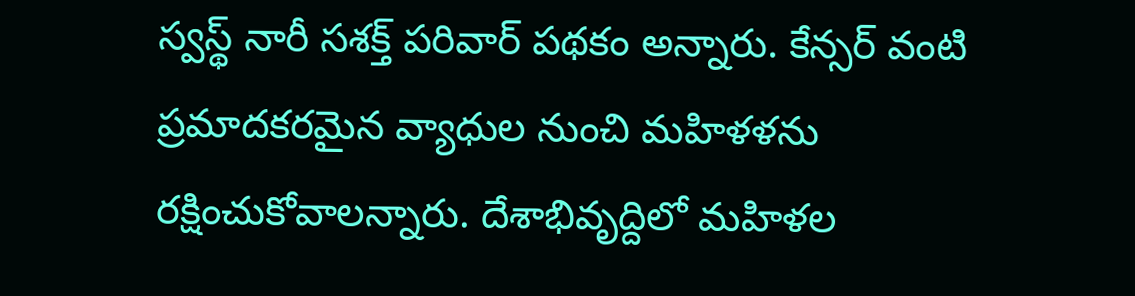స్వస్థ్ నారీ సశక్త్ పరివార్ పథకం అన్నారు. కేన్సర్ వంటి ప్రమాదకరమైన వ్యాధుల నుంచి మహిళళను రక్షించుకోవాలన్నారు. దేశాభివృద్దిలో మహిళల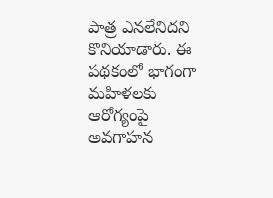పాత్ర ఎనలేనిదని కొనియాడారు. ఈ పథకంలో భాగంగా మహిళలకు ఆరోగ్యంపై అవగాహన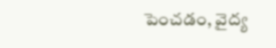పెంచడం, వైద్య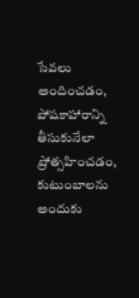సేవలు అందించడం, పోషకాహారాన్ని తీసుకునేలా ప్రోత్సహించడం, కుటుంబాలను అందుకు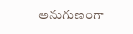అనుగుణంగా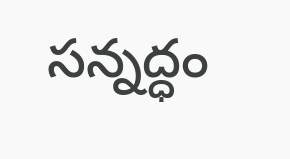సన్నద్ధం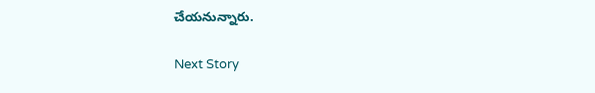చేయనున్నారు.

Next Story